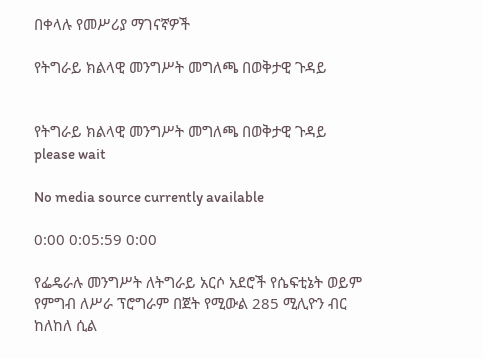በቀላሉ የመሥሪያ ማገናኛዎች

የትግራይ ክልላዊ መንግሥት መግለጫ በወቅታዊ ጉዳይ


የትግራይ ክልላዊ መንግሥት መግለጫ በወቅታዊ ጉዳይ
please wait

No media source currently available

0:00 0:05:59 0:00

የፌዴራሉ መንግሥት ለትግራይ አርሶ አደሮች የሴፍቲኔት ወይም የምግብ ለሥራ ፕሮግራም በጀት የሚውል 285 ሚሊዮን ብር ከለከለ ሲል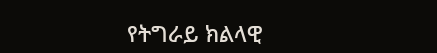የትግራይ ክልላዊ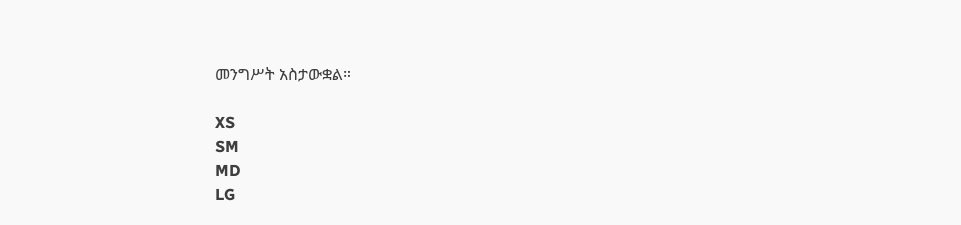መንግሥት አስታውቋል።

XS
SM
MD
LG